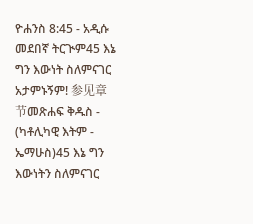ዮሐንስ 8:45 - አዲሱ መደበኛ ትርጒም45 እኔ ግን እውነት ስለምናገር አታምኑኝም! 参见章节መጽሐፍ ቅዱስ - (ካቶሊካዊ እትም - ኤማሁስ)45 እኔ ግን እውነትን ስለምናገር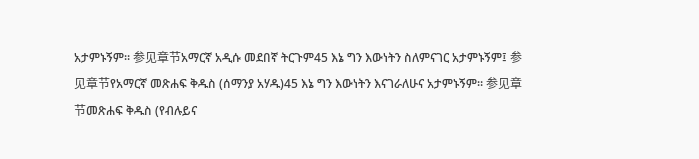አታምኑኝም። 参见章节አማርኛ አዲሱ መደበኛ ትርጉም45 እኔ ግን እውነትን ስለምናገር አታምኑኝም፤ 参见章节የአማርኛ መጽሐፍ ቅዱስ (ሰማንያ አሃዱ)45 እኔ ግን እውነትን እናገራለሁና አታምኑኝም። 参见章节መጽሐፍ ቅዱስ (የብሉይና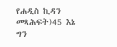የሐዲስ ኪዳን መጻሕፍት)45 እኔ ግን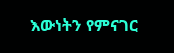እውነትን የምናገር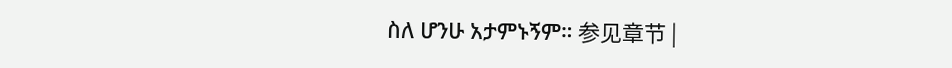ስለ ሆንሁ አታምኑኝም። 参见章节 |